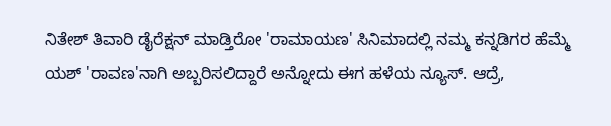ನಿತೇಶ್ ತಿವಾರಿ ಡೈರೆಕ್ಷನ್ ಮಾಡ್ತಿರೋ 'ರಾಮಾಯಣ' ಸಿನಿಮಾದಲ್ಲಿ ನಮ್ಮ ಕನ್ನಡಿಗರ ಹೆಮ್ಮೆ ಯಶ್ 'ರಾವಣ'ನಾಗಿ ಅಬ್ಬರಿಸಲಿದ್ದಾರೆ ಅನ್ನೋದು ಈಗ ಹಳೆಯ ನ್ಯೂಸ್. ಆದ್ರೆ,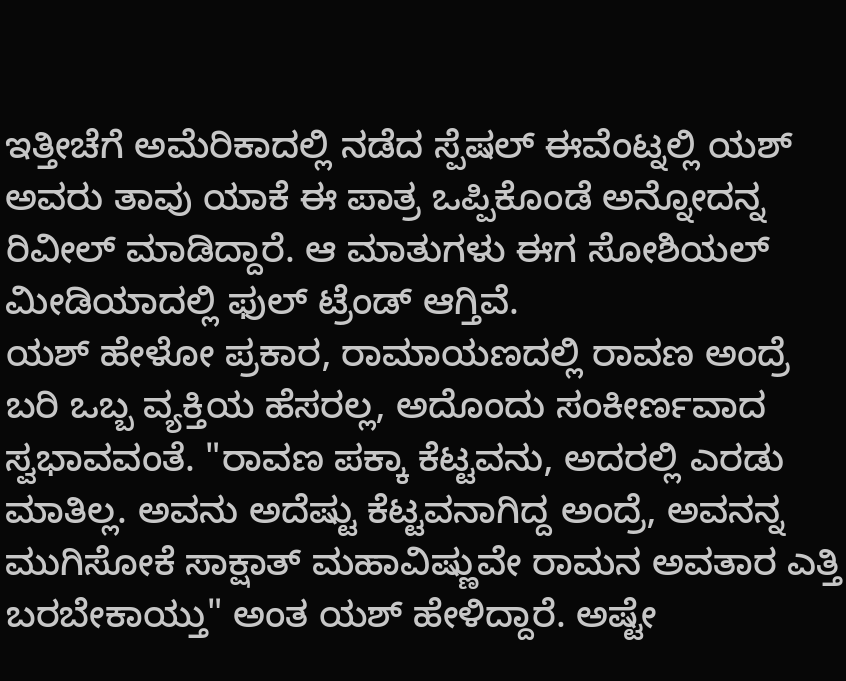ಇತ್ತೀಚೆಗೆ ಅಮೆರಿಕಾದಲ್ಲಿ ನಡೆದ ಸ್ಪೆಷಲ್ ಈವೆಂಟ್ನಲ್ಲಿ ಯಶ್ ಅವರು ತಾವು ಯಾಕೆ ಈ ಪಾತ್ರ ಒಪ್ಪಿಕೊಂಡೆ ಅನ್ನೋದನ್ನ ರಿವೀಲ್ ಮಾಡಿದ್ದಾರೆ. ಆ ಮಾತುಗಳು ಈಗ ಸೋಶಿಯಲ್ ಮೀಡಿಯಾದಲ್ಲಿ ಫುಲ್ ಟ್ರೆಂಡ್ ಆಗ್ತಿವೆ.
ಯಶ್ ಹೇಳೋ ಪ್ರಕಾರ, ರಾಮಾಯಣದಲ್ಲಿ ರಾವಣ ಅಂದ್ರೆ ಬರಿ ಒಬ್ಬ ವ್ಯಕ್ತಿಯ ಹೆಸರಲ್ಲ, ಅದೊಂದು ಸಂಕೀರ್ಣವಾದ ಸ್ವಭಾವವಂತೆ. "ರಾವಣ ಪಕ್ಕಾ ಕೆಟ್ಟವನು, ಅದರಲ್ಲಿ ಎರಡು ಮಾತಿಲ್ಲ. ಅವನು ಅದೆಷ್ಟು ಕೆಟ್ಟವನಾಗಿದ್ದ ಅಂದ್ರೆ, ಅವನನ್ನ ಮುಗಿಸೋಕೆ ಸಾಕ್ಷಾತ್ ಮಹಾವಿಷ್ಣುವೇ ರಾಮನ ಅವತಾರ ಎತ್ತಿ ಬರಬೇಕಾಯ್ತು" ಅಂತ ಯಶ್ ಹೇಳಿದ್ದಾರೆ. ಅಷ್ಟೇ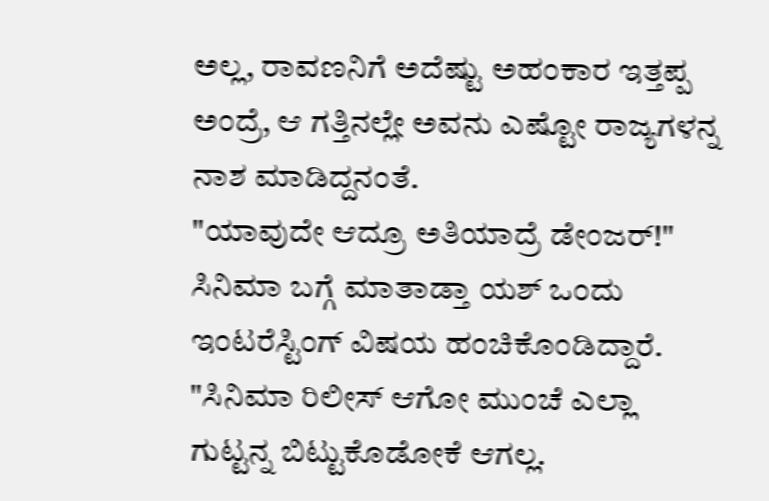ಅಲ್ಲ, ರಾವಣನಿಗೆ ಅದೆಷ್ಟು ಅಹಂಕಾರ ಇತ್ತಪ್ಪ ಅಂದ್ರೆ, ಆ ಗತ್ತಿನಲ್ಲೇ ಅವನು ಎಷ್ಟೋ ರಾಜ್ಯಗಳನ್ನ ನಾಶ ಮಾಡಿದ್ದನಂತೆ.
"ಯಾವುದೇ ಆದ್ರೂ ಅತಿಯಾದ್ರೆ ಡೇಂಜರ್!"
ಸಿನಿಮಾ ಬಗ್ಗೆ ಮಾತಾಡ್ತಾ ಯಶ್ ಒಂದು ಇಂಟರೆಸ್ಟಿಂಗ್ ವಿಷಯ ಹಂಚಿಕೊಂಡಿದ್ದಾರೆ. "ಸಿನಿಮಾ ರಿಲೀಸ್ ಆಗೋ ಮುಂಚೆ ಎಲ್ಲಾ ಗುಟ್ಟನ್ನ ಬಿಟ್ಟುಕೊಡೋಕೆ ಆಗಲ್ಲ.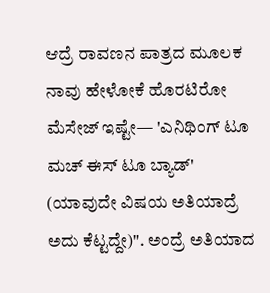ಆದ್ರೆ ರಾವಣನ ಪಾತ್ರದ ಮೂಲಕ ನಾವು ಹೇಳೋಕೆ ಹೊರಟಿರೋ ಮೆಸೇಜ್ ಇಷ್ಟೇ— 'ಎನಿಥಿಂಗ್ ಟೂ ಮಚ್ ಈಸ್ ಟೂ ಬ್ಯಾಡ್' (ಯಾವುದೇ ವಿಷಯ ಅತಿಯಾದ್ರೆ ಅದು ಕೆಟ್ಟದ್ದೇ)". ಅಂದ್ರೆ ಅತಿಯಾದ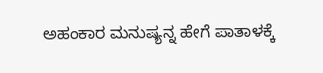ಅಹಂಕಾರ ಮನುಷ್ಯನ್ನ ಹೇಗೆ ಪಾತಾಳಕ್ಕೆ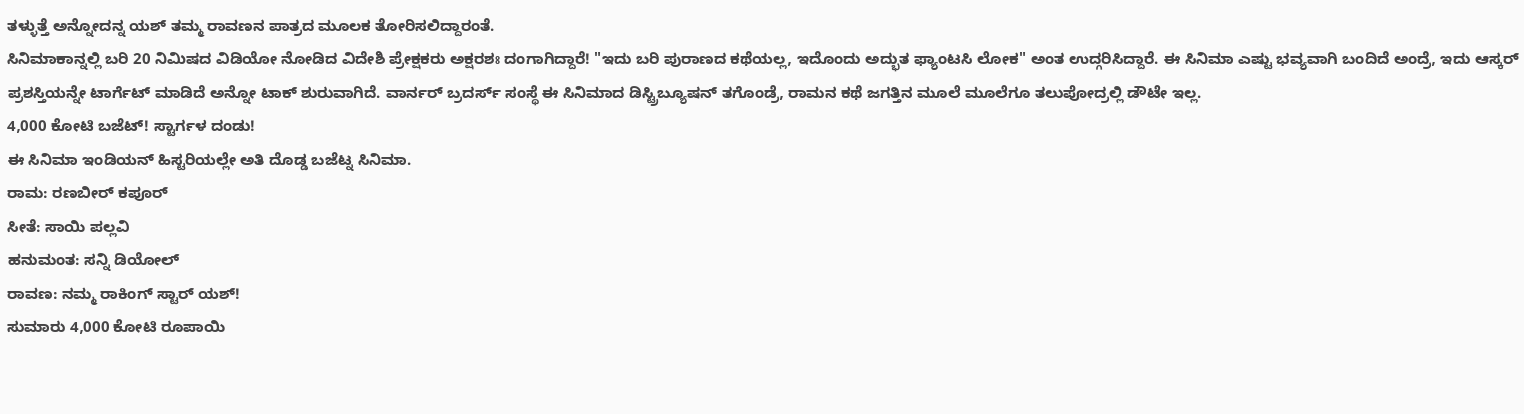ತಳ್ಳುತ್ತೆ ಅನ್ನೋದನ್ನ ಯಶ್ ತಮ್ಮ ರಾವಣನ ಪಾತ್ರದ ಮೂಲಕ ತೋರಿಸಲಿದ್ದಾರಂತೆ.
ಸಿನಿಮಾಕಾನ್ನಲ್ಲಿ ಬರಿ 20 ನಿಮಿಷದ ವಿಡಿಯೋ ನೋಡಿದ ವಿದೇಶಿ ಪ್ರೇಕ್ಷಕರು ಅಕ್ಷರಶಃ ದಂಗಾಗಿದ್ದಾರೆ! "ಇದು ಬರಿ ಪುರಾಣದ ಕಥೆಯಲ್ಲ, ಇದೊಂದು ಅದ್ಭುತ ಫ್ಯಾಂಟಸಿ ಲೋಕ" ಅಂತ ಉದ್ಗರಿಸಿದ್ದಾರೆ. ಈ ಸಿನಿಮಾ ಎಷ್ಟು ಭವ್ಯವಾಗಿ ಬಂದಿದೆ ಅಂದ್ರೆ, ಇದು ಆಸ್ಕರ್ ಪ್ರಶಸ್ತಿಯನ್ನೇ ಟಾರ್ಗೆಟ್ ಮಾಡಿದೆ ಅನ್ನೋ ಟಾಕ್ ಶುರುವಾಗಿದೆ. ವಾರ್ನರ್ ಬ್ರದರ್ಸ್ ಸಂಸ್ಥೆ ಈ ಸಿನಿಮಾದ ಡಿಸ್ಟ್ರಿಬ್ಯೂಷನ್ ತಗೊಂಡ್ರೆ, ರಾಮನ ಕಥೆ ಜಗತ್ತಿನ ಮೂಲೆ ಮೂಲೆಗೂ ತಲುಪೋದ್ರಲ್ಲಿ ಡೌಟೇ ಇಲ್ಲ.
4,000 ಕೋಟಿ ಬಜೆಟ್! ಸ್ಟಾರ್ಗಳ ದಂಡು!
ಈ ಸಿನಿಮಾ ಇಂಡಿಯನ್ ಹಿಸ್ಟರಿಯಲ್ಲೇ ಅತಿ ದೊಡ್ಡ ಬಜೆಟ್ನ ಸಿನಿಮಾ.
ರಾಮ: ರಣಬೀರ್ ಕಪೂರ್
ಸೀತೆ: ಸಾಯಿ ಪಲ್ಲವಿ
ಹನುಮಂತ: ಸನ್ನಿ ಡಿಯೋಲ್
ರಾವಣ: ನಮ್ಮ ರಾಕಿಂಗ್ ಸ್ಟಾರ್ ಯಶ್!
ಸುಮಾರು 4,000 ಕೋಟಿ ರೂಪಾಯಿ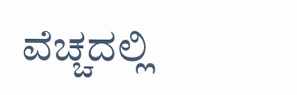ವೆಚ್ಚದಲ್ಲಿ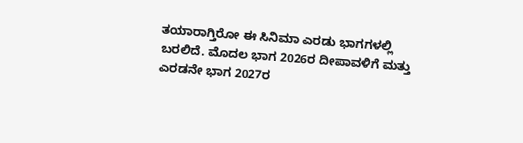ತಯಾರಾಗ್ತಿರೋ ಈ ಸಿನಿಮಾ ಎರಡು ಭಾಗಗಳಲ್ಲಿ ಬರಲಿದೆ. ಮೊದಲ ಭಾಗ 2026ರ ದೀಪಾವಳಿಗೆ ಮತ್ತು ಎರಡನೇ ಭಾಗ 2027ರ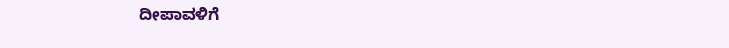ದೀಪಾವಳಿಗೆ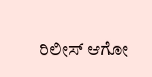ರಿಲೀಸ್ ಆಗೋ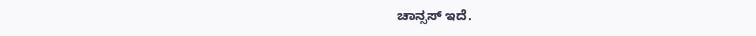ಚಾನ್ಸಸ್ ಇದೆ.